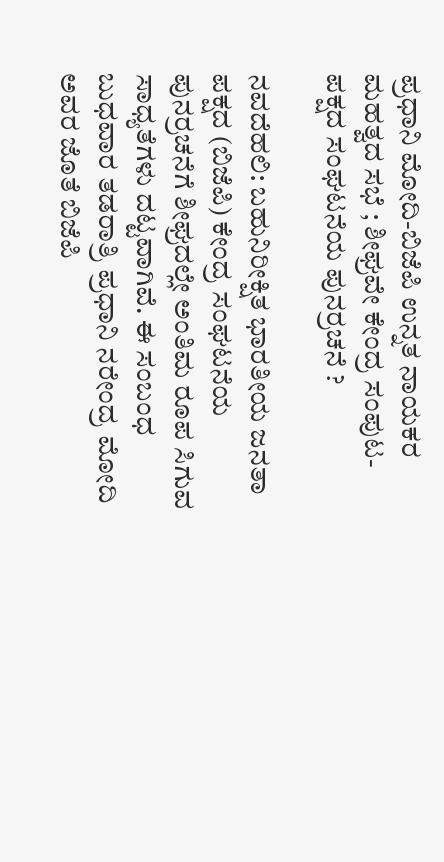ಪ್ರಧಾನಿ ಮೋದಿ-ಬಿಜೆಪಿ ಉನ್ನತ ನಾಯಕರ ಮಹತ್ವದ ಸಭೆ ; ಶೀಘ್ರವೇ ಕೇಂದ್ರ ಸಂಪುಟ-ಪಕ್ಷದ ಸಂಘಟನೆಯ ಪುನರ್ರಚನೆ ?

ನವದೆಹಲಿ: ಬಹುನಿರೀಕ್ಷಿತ ಭಾರತೀಯ ಜನತಾ ಪಕ್ಷದ (ಬಿಜೆಪಿ) ಕೇಂದ್ರ ಸಂಘಟನೆಯ ಪುನರ್ರಚನೆಗೆ ಶೀಘ್ರದಲ್ಲೇ ಅಂತಿಮ ರೂಪ ಸಿಗುವ ಸಾಧ್ಯತೆಗಳು ದಟ್ಟವಾಗಿವೆ. ಈ ಸಂಬಂಧ ಬುಧವಾರ ತಡರಾತ್ರಿ ಪ್ರಧಾನಿ ನರೇಂದ್ರ ಮೋದಿ ಅವರ ಜೊತೆ ಬಿಜೆಪಿ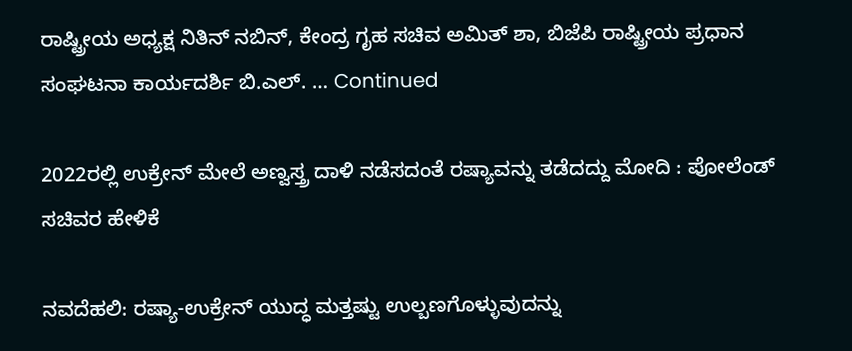ರಾಷ್ಟ್ರೀಯ ಅಧ್ಯಕ್ಷ ನಿತಿನ್ ನಬಿನ್, ಕೇಂದ್ರ ಗೃಹ ಸಚಿವ ಅಮಿತ್ ಶಾ, ಬಿಜೆಪಿ ರಾಷ್ಟ್ರೀಯ ಪ್ರಧಾನ ಸಂಘಟನಾ ಕಾರ್ಯದರ್ಶಿ ಬಿ.ಎಲ್. … Continued

2022ರಲ್ಲಿ ಉಕ್ರೇನ್ ಮೇಲೆ ಅಣ್ವಸ್ತ್ರ ದಾಳಿ ನಡೆಸದಂತೆ ರಷ್ಯಾವನ್ನು ತಡೆದದ್ದು ಮೋದಿ : ಪೋಲೆಂಡ್ ಸಚಿವರ ಹೇಳಿಕೆ

ನವದೆಹಲಿ: ರಷ್ಯಾ-ಉಕ್ರೇನ್ ಯುದ್ಧ ಮತ್ತಷ್ಟು ಉಲ್ಬಣಗೊಳ್ಳುವುದನ್ನು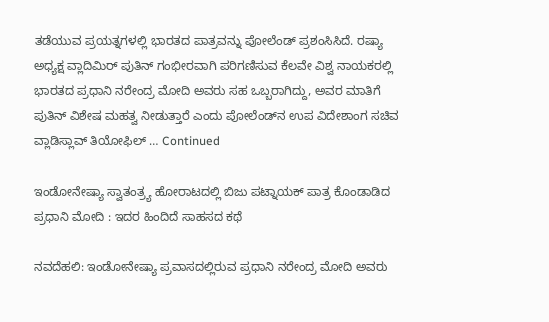ತಡೆಯುವ ಪ್ರಯತ್ನಗಳಲ್ಲಿ ಭಾರತದ ಪಾತ್ರವನ್ನು ಪೋಲೆಂಡ್ ಪ್ರಶಂಸಿಸಿದೆ. ರಷ್ಯಾ ಅಧ್ಯಕ್ಷ ವ್ಲಾದಿಮಿರ್ ಪುತಿನ್ ಗಂಭೀರವಾಗಿ ಪರಿಗಣಿಸುವ ಕೆಲವೇ ವಿಶ್ವ ನಾಯಕರಲ್ಲಿ ಭಾರತದ ಪ್ರಧಾನಿ ನರೇಂದ್ರ ಮೋದಿ ಅವರು ಸಹ ಒಬ್ಬರಾಗಿದ್ದು, ಅವರ ಮಾತಿಗೆ ಪುತಿನ್ ವಿಶೇಷ ಮಹತ್ವ ನೀಡುತ್ತಾರೆ ಎಂದು ಪೋಲೆಂಡ್‌ನ ಉಪ ವಿದೇಶಾಂಗ ಸಚಿವ ವ್ಲಾಡಿಸ್ಲಾವ್ ತಿಯೋಫಿಲ್ … Continued

ಇಂಡೋನೇಷ್ಯಾ ಸ್ವಾತಂತ್ರ್ಯ ಹೋರಾಟದಲ್ಲಿ ಬಿಜು ಪಟ್ನಾಯಕ್ ಪಾತ್ರ ಕೊಂಡಾಡಿದ ಪ್ರಧಾನಿ ಮೋದಿ : ಇದರ ಹಿಂದಿದೆ ಸಾಹಸದ ಕಥೆ

ನವದೆಹಲಿ: ಇಂಡೋನೇಷ್ಯಾ ಪ್ರವಾಸದಲ್ಲಿರುವ ಪ್ರಧಾನಿ ನರೇಂದ್ರ ಮೋದಿ ಅವರು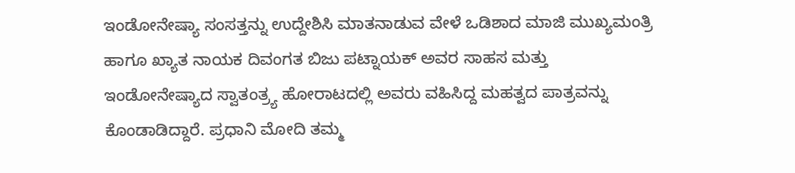ಇಂಡೋನೇಷ್ಯಾ ಸಂಸತ್ತನ್ನು ಉದ್ದೇಶಿಸಿ ಮಾತನಾಡುವ ವೇಳೆ ಒಡಿಶಾದ ಮಾಜಿ ಮುಖ್ಯಮಂತ್ರಿ ಹಾಗೂ ಖ್ಯಾತ ನಾಯಕ ದಿವಂಗತ ಬಿಜು ಪಟ್ನಾಯಕ್ ಅವರ ಸಾಹಸ ಮತ್ತು ಇಂಡೋನೇಷ್ಯಾದ ಸ್ವಾತಂತ್ರ್ಯ ಹೋರಾಟದಲ್ಲಿ ಅವರು ವಹಿಸಿದ್ದ ಮಹತ್ವದ ಪಾತ್ರವನ್ನು ಕೊಂಡಾಡಿದ್ದಾರೆ. ಪ್ರಧಾನಿ ಮೋದಿ ತಮ್ಮ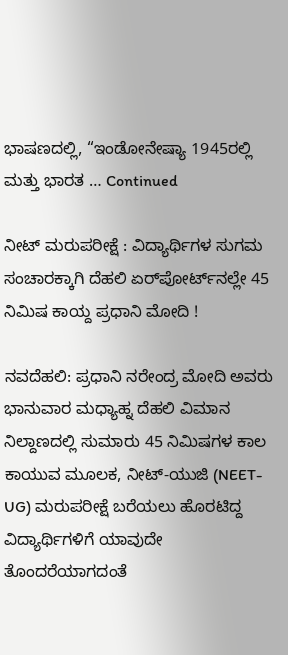ಭಾಷಣದಲ್ಲಿ, “ಇಂಡೋನೇಷ್ಯಾ 1945ರಲ್ಲಿ ಮತ್ತು ಭಾರತ … Continued

ನೀಟ್ ಮರುಪರೀಕ್ಷೆ : ವಿದ್ಯಾರ್ಥಿಗಳ ಸುಗಮ ಸಂಚಾರಕ್ಕಾಗಿ ದೆಹಲಿ ಏರ್‌ಪೋರ್ಟ್‌ನಲ್ಲೇ 45 ನಿಮಿಷ ಕಾಯ್ದ ಪ್ರಧಾನಿ ಮೋದಿ !

ನವದೆಹಲಿ: ಪ್ರಧಾನಿ ನರೇಂದ್ರ ಮೋದಿ ಅವರು ಭಾನುವಾರ ಮಧ್ಯಾಹ್ನ ದೆಹಲಿ ವಿಮಾನ ನಿಲ್ದಾಣದಲ್ಲಿ ಸುಮಾರು 45 ನಿಮಿಷಗಳ ಕಾಲ ಕಾಯುವ ಮೂಲಕ, ನೀಟ್-ಯುಜಿ (NEET-UG) ಮರುಪರೀಕ್ಷೆ ಬರೆಯಲು ಹೊರಟಿದ್ದ ವಿದ್ಯಾರ್ಥಿಗಳಿಗೆ ಯಾವುದೇ ತೊಂದರೆಯಾಗದಂತೆ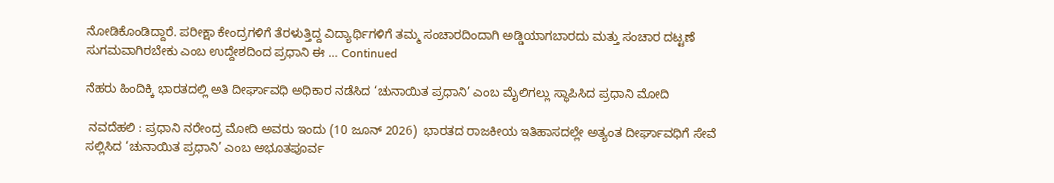ನೋಡಿಕೊಂಡಿದ್ದಾರೆ. ಪರೀಕ್ಷಾ ಕೇಂದ್ರಗಳಿಗೆ ತೆರಳುತ್ತಿದ್ದ ವಿದ್ಯಾರ್ಥಿಗಳಿಗೆ ತಮ್ಮ ಸಂಚಾರದಿಂದಾಗಿ ಅಡ್ಡಿಯಾಗಬಾರದು ಮತ್ತು ಸಂಚಾರ ದಟ್ಟಣೆ ಸುಗಮವಾಗಿರಬೇಕು ಎಂಬ ಉದ್ದೇಶದಿಂದ ಪ್ರಧಾನಿ ಈ … Continued

ನೆಹರು ಹಿಂದಿಕ್ಕಿ ಭಾರತದಲ್ಲಿ ಅತಿ ದೀರ್ಘಾವಧಿ ಅಧಿಕಾರ ನಡೆಸಿದ ‘ಚುನಾಯಿತ ಪ್ರಧಾನಿ’ ಎಂಬ ಮೈಲಿಗಲ್ಲು ಸ್ಥಾಪಿಸಿದ ಪ್ರಧಾನಿ ಮೋದಿ

 ನವದೆಹಲಿ : ಪ್ರಧಾನಿ ನರೇಂದ್ರ ಮೋದಿ ಅವರು ಇಂದು (10 ಜೂನ್ 2026)  ಭಾರತದ ರಾಜಕೀಯ ಇತಿಹಾಸದಲ್ಲೇ ಅತ್ಯಂತ ದೀರ್ಘಾವಧಿಗೆ ಸೇವೆ ಸಲ್ಲಿಸಿದ ‘ಚುನಾಯಿತ ಪ್ರಧಾನಿ’ ಎಂಬ ಅಭೂತಪೂರ್ವ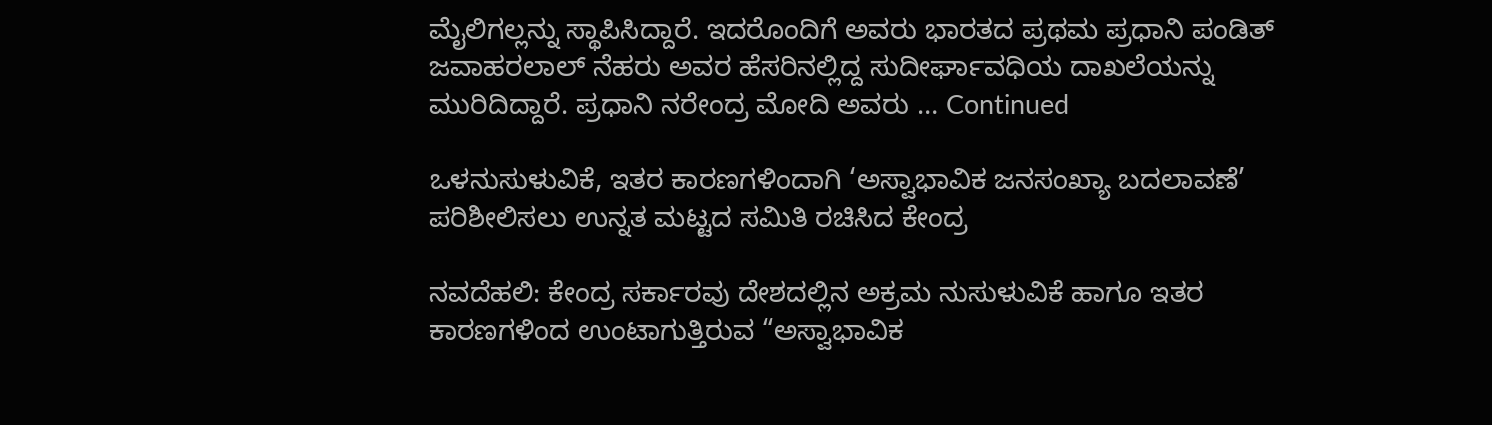ಮೈಲಿಗಲ್ಲನ್ನು ಸ್ಥಾಪಿಸಿದ್ದಾರೆ. ಇದರೊಂದಿಗೆ ಅವರು ಭಾರತದ ಪ್ರಥಮ ಪ್ರಧಾನಿ ಪಂಡಿತ್ ಜವಾಹರಲಾಲ್ ನೆಹರು ಅವರ ಹೆಸರಿನಲ್ಲಿದ್ದ ಸುದೀರ್ಘಾವಧಿಯ ದಾಖಲೆಯನ್ನು ಮುರಿದಿದ್ದಾರೆ. ಪ್ರಧಾನಿ ನರೇಂದ್ರ ಮೋದಿ ಅವರು … Continued

ಒಳನುಸುಳುವಿಕೆ, ಇತರ ಕಾರಣಗಳಿಂದಾಗಿ ‘ಅಸ್ವಾಭಾವಿಕ ಜನಸಂಖ್ಯಾ ಬದಲಾವಣೆ’ ಪರಿಶೀಲಿಸಲು ಉನ್ನತ ಮಟ್ಟದ ಸಮಿತಿ ರಚಿಸಿದ ಕೇಂದ್ರ

ನವದೆಹಲಿ: ಕೇಂದ್ರ ಸರ್ಕಾರವು ದೇಶದಲ್ಲಿನ ಅಕ್ರಮ ನುಸುಳುವಿಕೆ ಹಾಗೂ ಇತರ ಕಾರಣಗಳಿಂದ ಉಂಟಾಗುತ್ತಿರುವ “ಅಸ್ವಾಭಾವಿಕ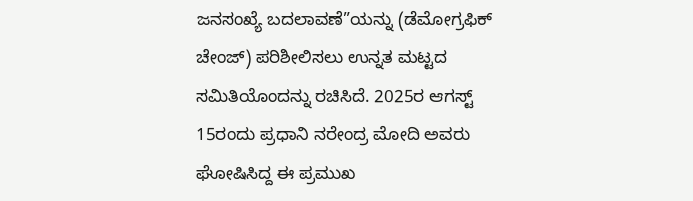ಜನಸಂಖ್ಯೆ ಬದಲಾವಣೆ”ಯನ್ನು (ಡೆಮೋಗ್ರಫಿಕ್ ಚೇಂಜ್) ಪರಿಶೀಲಿಸಲು ಉನ್ನತ ಮಟ್ಟದ ಸಮಿತಿಯೊಂದನ್ನು ರಚಿಸಿದೆ. 2025ರ ಆಗಸ್ಟ್ 15ರಂದು ಪ್ರಧಾನಿ ನರೇಂದ್ರ ಮೋದಿ ಅವರು ಘೋಷಿಸಿದ್ದ ಈ ಪ್ರಮುಖ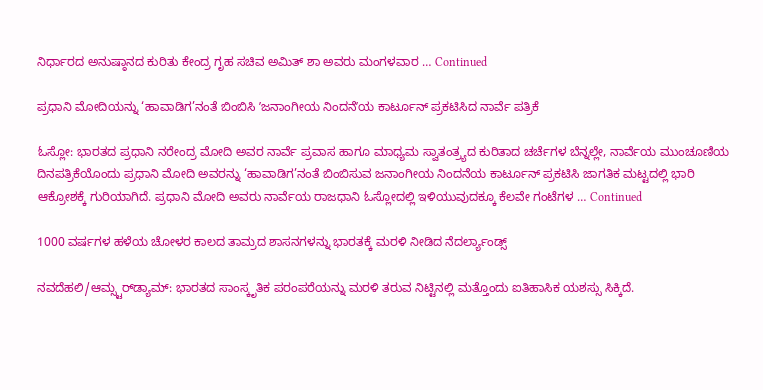ನಿರ್ಧಾರದ ಅನುಷ್ಠಾನದ ಕುರಿತು ಕೇಂದ್ರ ಗೃಹ ಸಚಿವ ಅಮಿತ್ ಶಾ ಅವರು ಮಂಗಳವಾರ … Continued

ಪ್ರಧಾನಿ ಮೋದಿಯನ್ನು ‘ಹಾವಾಡಿಗ’ನಂತೆ ಬಿಂಬಿಸಿ ʼಜನಾಂಗೀಯ ನಿಂದನೆʼಯ ಕಾರ್ಟೂನ್ ಪ್ರಕಟಿಸಿದ ನಾರ್ವೆ ಪತ್ರಿಕೆ

ಓಸ್ಲೋ: ಭಾರತದ ಪ್ರಧಾನಿ ನರೇಂದ್ರ ಮೋದಿ ಅವರ ನಾರ್ವೆ ಪ್ರವಾಸ ಹಾಗೂ ಮಾಧ್ಯಮ ಸ್ವಾತಂತ್ರ್ಯದ ಕುರಿತಾದ ಚರ್ಚೆಗಳ ಬೆನ್ನಲ್ಲೇ, ನಾರ್ವೆಯ ಮುಂಚೂಣಿಯ ದಿನಪತ್ರಿಕೆಯೊಂದು ಪ್ರಧಾನಿ ಮೋದಿ ಅವರನ್ನು ‘ಹಾವಾಡಿಗ’ನಂತೆ ಬಿಂಬಿಸುವ ಜನಾಂಗೀಯ ನಿಂದನೆಯ ಕಾರ್ಟೂನ್ ಪ್ರಕಟಿಸಿ ಜಾಗತಿಕ ಮಟ್ಟದಲ್ಲಿ ಭಾರಿ ಆಕ್ರೋಶಕ್ಕೆ ಗುರಿಯಾಗಿದೆ. ಪ್ರಧಾನಿ ಮೋದಿ ಅವರು ನಾರ್ವೆಯ ರಾಜಧಾನಿ ಓಸ್ಲೋದಲ್ಲಿ ಇಳಿಯುವುದಕ್ಕೂ ಕೆಲವೇ ಗಂಟೆಗಳ … Continued

1000 ವರ್ಷಗಳ ಹಳೆಯ ಚೋಳರ ಕಾಲದ ತಾಮ್ರದ ಶಾಸನಗಳನ್ನು ಭಾರತಕ್ಕೆ ಮರಳಿ ನೀಡಿದ ನೆದರ್ಲ್ಯಾಂಡ್ಸ್

ನವದೆಹಲಿ/ಆಮ್ಸ್ಟರ್‌ಡ್ಯಾಮ್: ಭಾರತದ ಸಾಂಸ್ಕೃತಿಕ ಪರಂಪರೆಯನ್ನು ಮರಳಿ ತರುವ ನಿಟ್ಟಿನಲ್ಲಿ ಮತ್ತೊಂದು ಐತಿಹಾಸಿಕ ಯಶಸ್ಸು ಸಿಕ್ಕಿದೆ.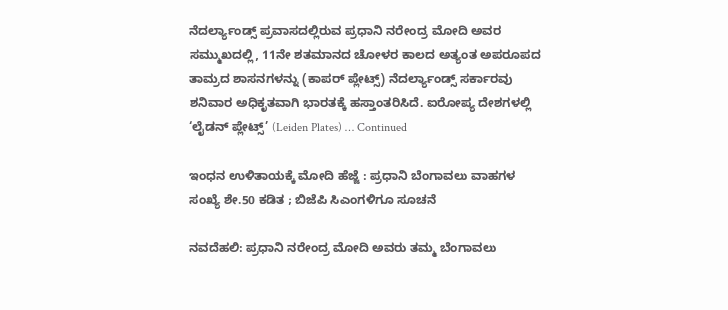ನೆದರ್ಲ್ಯಾಂಡ್ಸ್ ಪ್ರವಾಸದಲ್ಲಿರುವ ಪ್ರಧಾನಿ ನರೇಂದ್ರ ಮೋದಿ ಅವರ ಸಮ್ಮುಖದಲ್ಲಿ, 11ನೇ ಶತಮಾನದ ಚೋಳರ ಕಾಲದ ಅತ್ಯಂತ ಅಪರೂಪದ ತಾಮ್ರದ ಶಾಸನಗಳನ್ನು (ಕಾಪರ್ ಪ್ಲೇಟ್ಸ್) ನೆದರ್ಲ್ಯಾಂಡ್ಸ್ ಸರ್ಕಾರವು ಶನಿವಾರ ಅಧಿಕೃತವಾಗಿ ಭಾರತಕ್ಕೆ ಹಸ್ತಾಂತರಿಸಿದೆ. ಐರೋಪ್ಯ ದೇಶಗಳಲ್ಲಿ ‘ಲೈಡನ್ ಪ್ಲೇಟ್ಸ್’ (Leiden Plates) … Continued

ಇಂಧನ ಉಳಿತಾಯಕ್ಕೆ ಮೋದಿ ಹೆಜ್ಜೆ : ಪ್ರಧಾನಿ ಬೆಂಗಾವಲು ವಾಹಗಳ ಸಂಖ್ಯೆ ಶೇ.50 ಕಡಿತ ; ಬಿಜೆಪಿ ಸಿಎಂಗಳಿಗೂ ಸೂಚನೆ

ನವದೆಹಲಿ: ಪ್ರಧಾನಿ ನರೇಂದ್ರ ಮೋದಿ ಅವರು ತಮ್ಮ ಬೆಂಗಾವಲು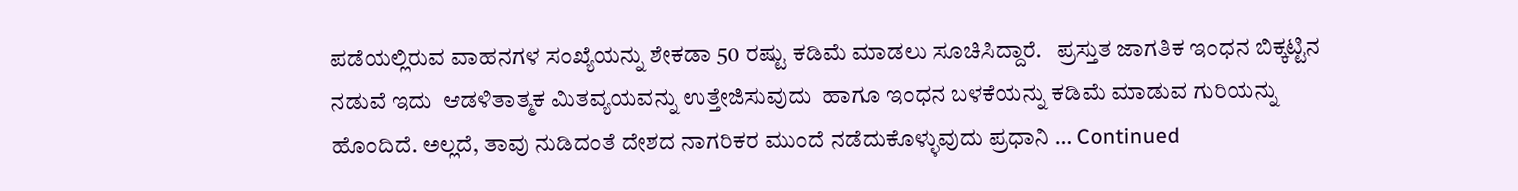ಪಡೆಯಲ್ಲಿರುವ ವಾಹನಗಳ ಸಂಖ್ಯೆಯನ್ನು ಶೇಕಡಾ 50 ರಷ್ಟು ಕಡಿಮೆ ಮಾಡಲು ಸೂಚಿಸಿದ್ದಾರೆ.   ಪ್ರಸ್ತುತ ಜಾಗತಿಕ ಇಂಧನ ಬಿಕ್ಕಟ್ಟಿನ ನಡುವೆ ಇದು  ಆಡಳಿತಾತ್ಮಕ ಮಿತವ್ಯಯವನ್ನು ಉತ್ತೇಜಿಸುವುದು  ಹಾಗೂ ಇಂಧನ ಬಳಕೆಯನ್ನು ಕಡಿಮೆ ಮಾಡುವ ಗುರಿಯನ್ನು ಹೊಂದಿದೆ. ಅಲ್ಲದೆ, ತಾವು ನುಡಿದಂತೆ ದೇಶದ ನಾಗರಿಕರ ಮುಂದೆ ನಡೆದುಕೊಳ್ಳುವುದು ಪ್ರಧಾನಿ … Continued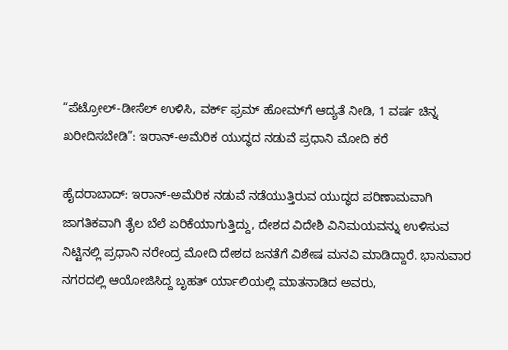“ಪೆಟ್ರೋಲ್‌-ಡೀಸೆಲ್‌ ಉಳಿಸಿ, ವರ್ಕ್ ಫ್ರಮ್ ಹೋಮ್‌ಗೆ ಆದ್ಯತೆ ನೀಡಿ, 1 ವರ್ಷ ಚಿನ್ನ ಖರೀದಿಸಬೇಡಿ”: ಇರಾನ್‌-ಅಮೆರಿಕ ಯುದ್ಧದ ನಡುವೆ ಪ್ರಧಾನಿ ಮೋದಿ ಕರೆ

ಹೈದರಾಬಾದ್‌: ಇರಾನ್‌-ಅಮೆರಿಕ ನಡುವೆ ನಡೆಯುತ್ತಿರುವ ಯುದ್ಧದ ಪರಿಣಾಮವಾಗಿ ಜಾಗತಿಕವಾಗಿ ತೈಲ ಬೆಲೆ ಏರಿಕೆಯಾಗುತ್ತಿದ್ದು, ದೇಶದ ವಿದೇಶಿ ವಿನಿಮಯವನ್ನು ಉಳಿಸುವ ನಿಟ್ಟಿನಲ್ಲಿ ಪ್ರಧಾನಿ ನರೇಂದ್ರ ಮೋದಿ ದೇಶದ ಜನತೆಗೆ ವಿಶೇಷ ಮನವಿ ಮಾಡಿದ್ದಾರೆ. ಭಾನುವಾರ ನಗರದಲ್ಲಿ ಆಯೋಜಿಸಿದ್ದ ಬೃಹತ್‌ ರ್ಯಾಲಿಯಲ್ಲಿ ಮಾತನಾಡಿದ ಅವರು,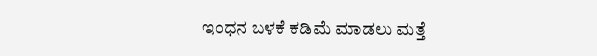ಇಂಧನ ಬಳಕೆ ಕಡಿಮೆ ಮಾಡಲು ಮತ್ತೆ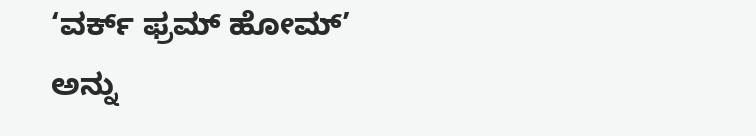‘ವರ್ಕ್ ಫ್ರಮ್ ಹೋಮ್’ ಅನ್ನು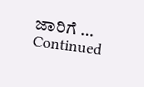ಜಾರಿಗೆ … Continued